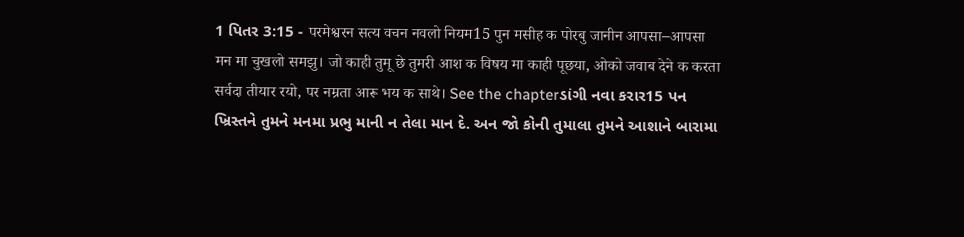1 પિતર 3:15 - परमेश्वरन सत्य वचन नवलो नियम15 पुन मसीह क पोरबु जानीन आपसा–आपसा मन मा चुखलो समझु। जो काही तुमू छे तुमरी आश क विषय मा काही पूछया, ओको जवाब देने क करता सर्वदा तीयार रयो, पर नम्रता आरू भय क साथे। See the chapterડાંગી નવા કરાર15 પન ખ્રિસ્તને તુમને મનમા પ્રભુ માની ન તેલા માન દે. અન જો કોની તુમાલા તુમને આશાને બારામા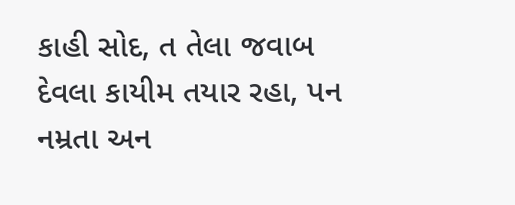કાહી સોદ, ત તેલા જવાબ દેવલા કાયીમ તયાર રહા, પન નમ્રતા અન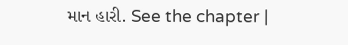માન હારી. See the chapter |